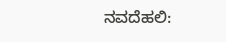ನವದೆಹಲಿ: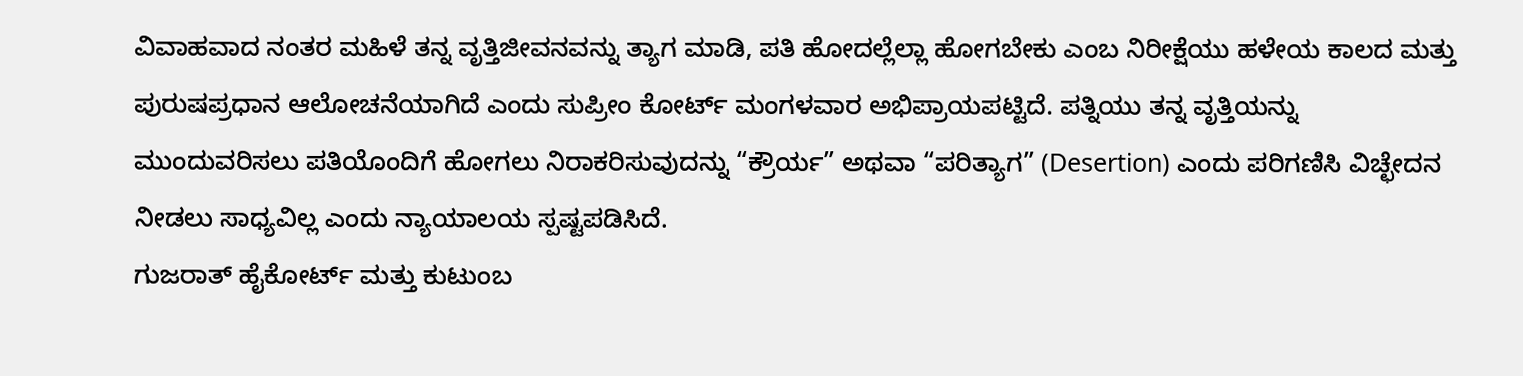ವಿವಾಹವಾದ ನಂತರ ಮಹಿಳೆ ತನ್ನ ವೃತ್ತಿಜೀವನವನ್ನು ತ್ಯಾಗ ಮಾಡಿ, ಪತಿ ಹೋದಲ್ಲೆಲ್ಲಾ ಹೋಗಬೇಕು ಎಂಬ ನಿರೀಕ್ಷೆಯು ಹಳೇಯ ಕಾಲದ ಮತ್ತು ಪುರುಷಪ್ರಧಾನ ಆಲೋಚನೆಯಾಗಿದೆ ಎಂದು ಸುಪ್ರೀಂ ಕೋರ್ಟ್ ಮಂಗಳವಾರ ಅಭಿಪ್ರಾಯಪಟ್ಟಿದೆ. ಪತ್ನಿಯು ತನ್ನ ವೃತ್ತಿಯನ್ನು ಮುಂದುವರಿಸಲು ಪತಿಯೊಂದಿಗೆ ಹೋಗಲು ನಿರಾಕರಿಸುವುದನ್ನು “ಕ್ರೌರ್ಯ” ಅಥವಾ “ಪರಿತ್ಯಾಗ” (Desertion) ಎಂದು ಪರಿಗಣಿಸಿ ವಿಚ್ಛೇದನ ನೀಡಲು ಸಾಧ್ಯವಿಲ್ಲ ಎಂದು ನ್ಯಾಯಾಲಯ ಸ್ಪಷ್ಟಪಡಿಸಿದೆ.
ಗುಜರಾತ್ ಹೈಕೋರ್ಟ್ ಮತ್ತು ಕುಟುಂಬ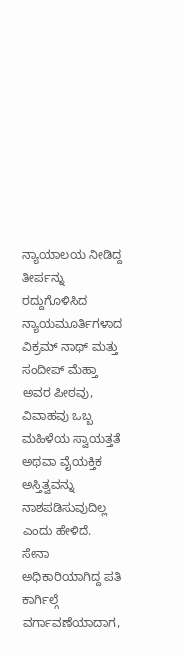ನ್ಯಾಯಾಲಯ ನೀಡಿದ್ದ ತೀರ್ಪನ್ನು ರದ್ದುಗೊಳಿಸಿದ ನ್ಯಾಯಮೂರ್ತಿಗಳಾದ ವಿಕ್ರಮ್ ನಾಥ್ ಮತ್ತು ಸಂದೀಪ್ ಮೆಹ್ತಾ ಅವರ ಪೀಠವು, ವಿವಾಹವು ಒಬ್ಬ ಮಹಿಳೆಯ ಸ್ವಾಯತ್ತತೆ ಅಥವಾ ವೈಯಕ್ತಿಕ ಅಸ್ತಿತ್ವವನ್ನು ನಾಶಪಡಿಸುವುದಿಲ್ಲ ಎಂದು ಹೇಳಿದೆ.
ಸೇನಾ ಅಧಿಕಾರಿಯಾಗಿದ್ದ ಪತಿ ಕಾರ್ಗಿಲ್ಗೆ ವರ್ಗಾವಣೆಯಾದಾಗ,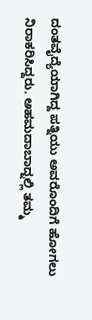ದಂತವೈದ್ಯೆಯಾಗಿದ್ದ ಪತ್ನಿಯು ಅವರೊಂದಿಗೆ ಹೋಗಲು ನಿರಾಕರಿಸಿದ್ದರು. ಅಹಮದಾಬಾದ್ನಲ್ಲಿ ತಮ್ಮ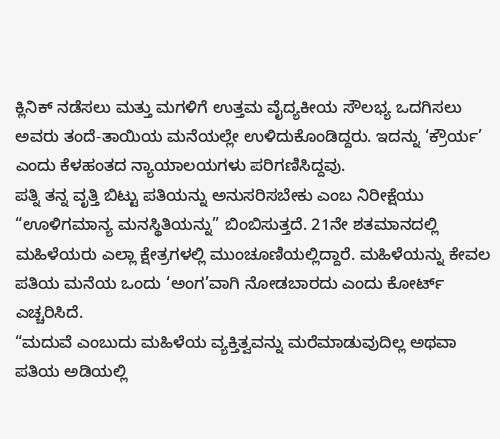ಕ್ಲಿನಿಕ್ ನಡೆಸಲು ಮತ್ತು ಮಗಳಿಗೆ ಉತ್ತಮ ವೈದ್ಯಕೀಯ ಸೌಲಭ್ಯ ಒದಗಿಸಲು ಅವರು ತಂದೆ-ತಾಯಿಯ ಮನೆಯಲ್ಲೇ ಉಳಿದುಕೊಂಡಿದ್ದರು. ಇದನ್ನು ‘ಕ್ರೌರ್ಯ’ ಎಂದು ಕೆಳಹಂತದ ನ್ಯಾಯಾಲಯಗಳು ಪರಿಗಣಿಸಿದ್ದವು.
ಪತ್ನಿ ತನ್ನ ವೃತ್ತಿ ಬಿಟ್ಟು ಪತಿಯನ್ನು ಅನುಸರಿಸಬೇಕು ಎಂಬ ನಿರೀಕ್ಷೆಯು “ಊಳಿಗಮಾನ್ಯ ಮನಸ್ಥಿತಿಯನ್ನು” ಬಿಂಬಿಸುತ್ತದೆ. 21ನೇ ಶತಮಾನದಲ್ಲಿ ಮಹಿಳೆಯರು ಎಲ್ಲಾ ಕ್ಷೇತ್ರಗಳಲ್ಲಿ ಮುಂಚೂಣಿಯಲ್ಲಿದ್ದಾರೆ. ಮಹಿಳೆಯನ್ನು ಕೇವಲ ಪತಿಯ ಮನೆಯ ಒಂದು ‘ಅಂಗ’ವಾಗಿ ನೋಡಬಾರದು ಎಂದು ಕೋರ್ಟ್ ಎಚ್ಚರಿಸಿದೆ.
“ಮದುವೆ ಎಂಬುದು ಮಹಿಳೆಯ ವ್ಯಕ್ತಿತ್ವವನ್ನು ಮರೆಮಾಡುವುದಿಲ್ಲ ಅಥವಾ ಪತಿಯ ಅಡಿಯಲ್ಲಿ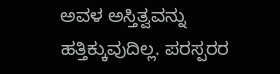ಅವಳ ಅಸ್ತಿತ್ವವನ್ನು ಹತ್ತಿಕ್ಕುವುದಿಲ್ಲ. ಪರಸ್ಪರರ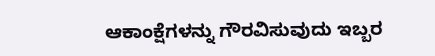ಆಕಾಂಕ್ಷೆಗಳನ್ನು ಗೌರವಿಸುವುದು ಇಬ್ಬರ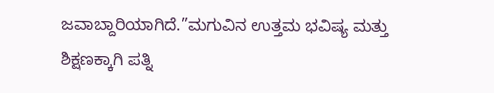ಜವಾಬ್ದಾರಿಯಾಗಿದೆ.”ಮಗುವಿನ ಉತ್ತಮ ಭವಿಷ್ಯ ಮತ್ತು ಶಿಕ್ಷಣಕ್ಕಾಗಿ ಪತ್ನಿ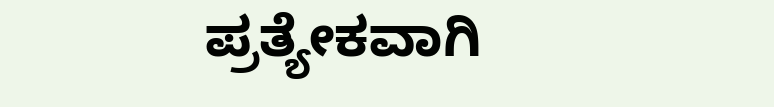ಪ್ರತ್ಯೇಕವಾಗಿ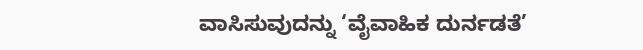ವಾಸಿಸುವುದನ್ನು ‘ವೈವಾಹಿಕ ದುರ್ನಡತೆ’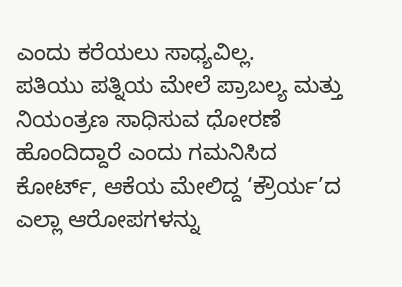ಎಂದು ಕರೆಯಲು ಸಾಧ್ಯವಿಲ್ಲ.
ಪತಿಯು ಪತ್ನಿಯ ಮೇಲೆ ಪ್ರಾಬಲ್ಯ ಮತ್ತು ನಿಯಂತ್ರಣ ಸಾಧಿಸುವ ಧೋರಣೆ ಹೊಂದಿದ್ದಾರೆ ಎಂದು ಗಮನಿಸಿದ ಕೋರ್ಟ್, ಆಕೆಯ ಮೇಲಿದ್ದ ‘ಕ್ರೌರ್ಯ’ದ ಎಲ್ಲಾ ಆರೋಪಗಳನ್ನು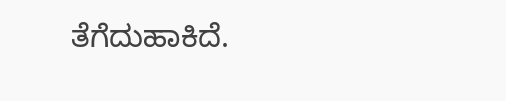ತೆಗೆದುಹಾಕಿದೆ.